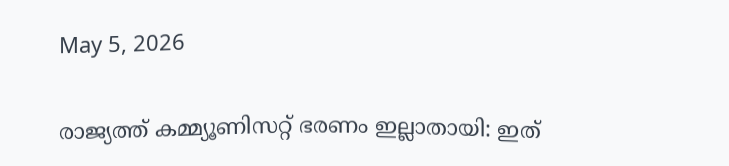May 5, 2026

രാജ്യത്ത് കമ്മ്യൂണിസറ്റ് ഭരണം ഇല്ലാതായി: ഇത്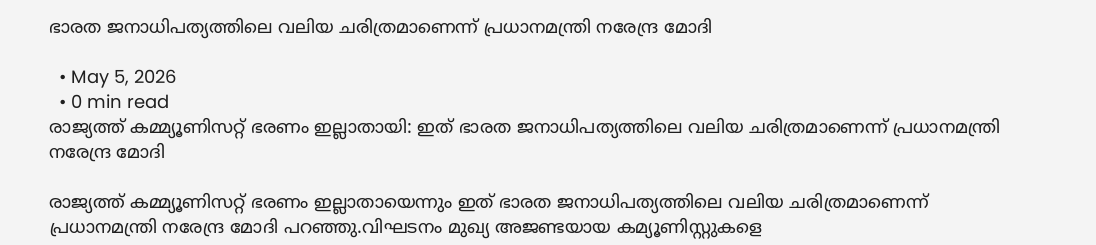ഭാരത ജനാധിപത്യത്തിലെ വലിയ ചരിത്രമാണെന്ന് പ്രധാനമന്ത്രി നരേന്ദ്ര മോദി

  • May 5, 2026
  • 0 min read
രാജ്യത്ത് കമ്മ്യൂണിസറ്റ് ഭരണം ഇല്ലാതായി: ഇത് ഭാരത ജനാധിപത്യത്തിലെ വലിയ ചരിത്രമാണെന്ന് പ്രധാനമന്ത്രി നരേന്ദ്ര മോദി

രാജ്യത്ത് കമ്മ്യൂണിസറ്റ് ഭരണം ഇല്ലാതായെന്നും ഇത് ഭാരത ജനാധിപത്യത്തിലെ വലിയ ചരിത്രമാണെന്ന് പ്രധാനമന്ത്രി നരേന്ദ്ര മോദി പറഞ്ഞു.വിഘടനം മുഖ്യ അജണ്ടയായ കമ്യൂണിസ്റ്റുകളെ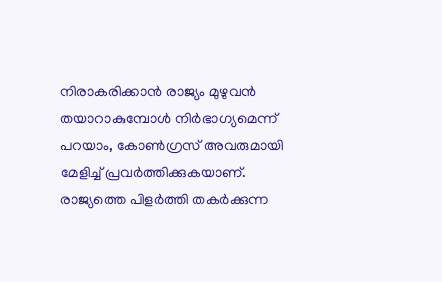നിരാകരിക്കാൻ രാജ്യം മുഴുവൻ തയാറാകുമ്പോള്‍ നിർഭാഗ്യമെന്ന് പറയാം, കോണ്‍ഗ്രസ് അവരുമായി മേളിച്ച്‌ പ്രവർത്തിക്കുകയാണ്. രാജ്യത്തെ പിളർത്തി തകർക്കുന്ന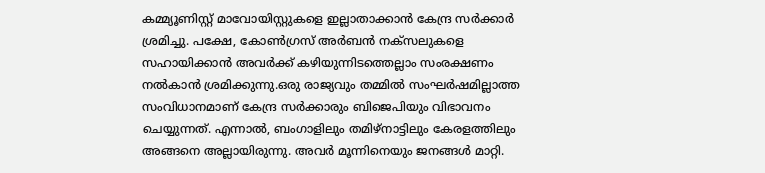കമ്മ്യൂണിസ്റ്റ് മാവോയിസ്റ്റുകളെ ഇല്ലാതാക്കാൻ കേന്ദ്ര സർക്കാർ ശ്രമിച്ചു. പക്ഷേ, കോണ്‍ഗ്രസ് അർബൻ നക്‌സലുകളെ സഹായിക്കാൻ അവർക്ക് കഴിയുന്നിടത്തെല്ലാം സംരക്ഷണം നല്‍കാൻ ശ്രമിക്കുന്നു.ഒരു രാജ്യവും തമ്മില്‍ സംഘർഷമില്ലാത്ത സംവിധാനമാണ് കേന്ദ്ര സർക്കാരും ബിജെപിയും വിഭാവനം ചെയ്യുന്നത്. എന്നാല്‍, ബംഗാളിലും തമിഴ്‌നാട്ടിലും കേരളത്തിലും അങ്ങനെ അല്ലായിരുന്നു. അവർ മൂന്നിനെയും ജനങ്ങള്‍ മാറ്റി.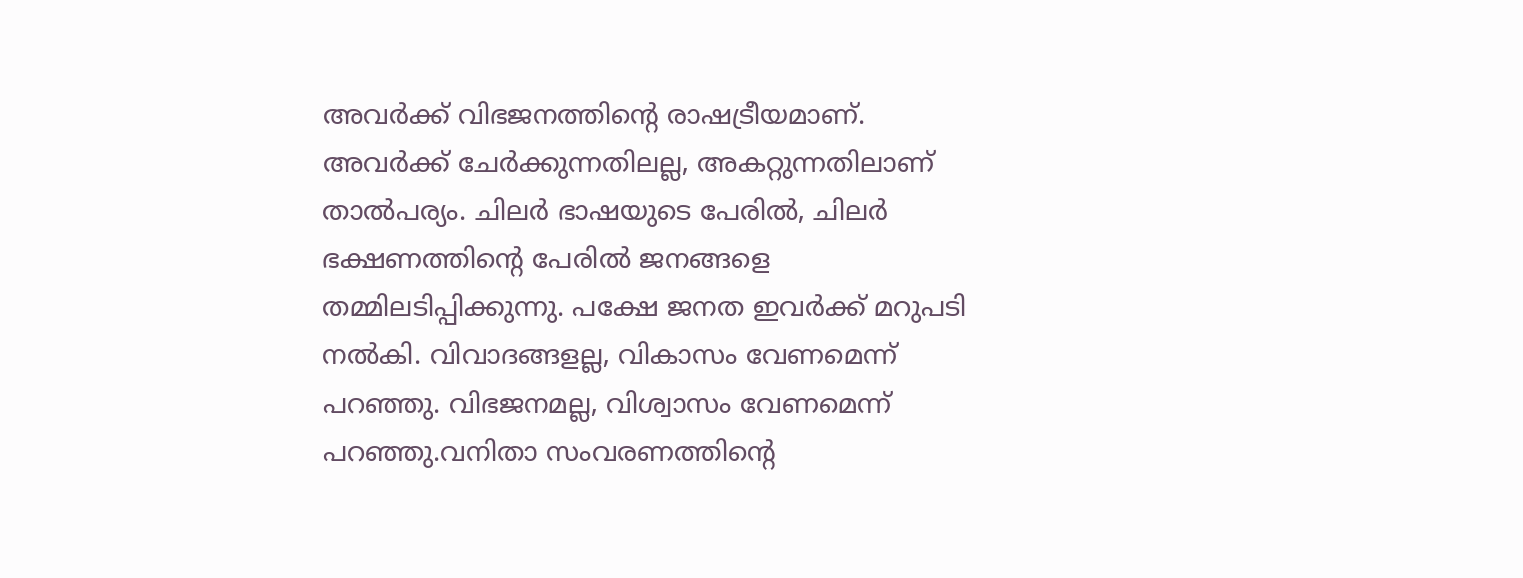അവർക്ക് വിഭജനത്തിന്റെ രാഷട്രീയമാണ്. അവർക്ക് ചേർക്കുന്നതിലല്ല, അകറ്റുന്നതിലാണ് താല്‍പര്യം. ചിലർ ഭാഷയുടെ പേരില്‍, ചിലർ ഭക്ഷണത്തിന്റെ പേരില്‍ ജനങ്ങളെ തമ്മിലടിപ്പിക്കുന്നു. പക്ഷേ ജനത ഇവർക്ക് മറുപടി നല്‍കി. വിവാദങ്ങളല്ല, വികാസം വേണമെന്ന് പറഞ്ഞു. വിഭജനമല്ല, വിശ്വാസം വേണമെന്ന് പറഞ്ഞു.വനിതാ സംവരണത്തിന്റെ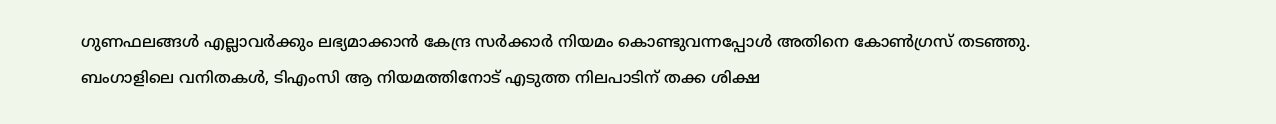ഗുണഫലങ്ങള്‍ എല്ലാവർക്കും ലഭ്യമാക്കാൻ കേന്ദ്ര സർക്കാർ നിയമം കൊണ്ടുവന്നപ്പോള്‍ അതിനെ കോണ്‍ഗ്രസ് തടഞ്ഞു. ബംഗാളിലെ വനിതകള്‍, ടിഎംസി ആ നിയമത്തിനോട് എടുത്ത നിലപാടിന് തക്ക ശിക്ഷ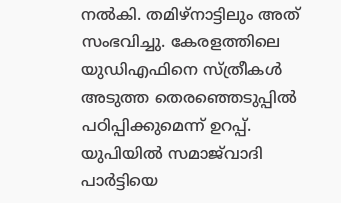നല്‍കി. തമിഴ്‌നാട്ടിലും അത് സംഭവിച്ചു. കേരളത്തിലെ യുഡിഎഫിനെ സ്ത്രീകള്‍ അടുത്ത തെരഞ്ഞെടുപ്പില്‍ പഠിപ്പിക്കുമെന്ന് ഉറപ്പ്. യുപിയില്‍ സമാജ്‌വാദി പാർട്ടിയെ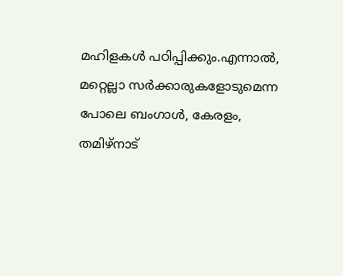മഹിളകള്‍ പഠിപ്പിക്കും.എന്നാല്‍, മറ്റെല്ലാ സർക്കാരുകളോടുമെന്ന പോലെ ബംഗാള്‍, കേരളം, തമിഴ്‌നാട്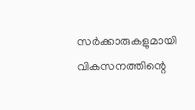സർക്കാരുകളുമായി വികസനത്തിന്റെ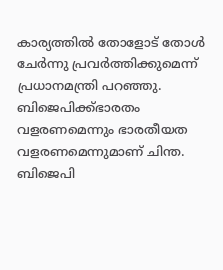കാര്യത്തില്‍ തോളോട് തോള്‍ ചേർന്നു പ്രവർത്തിക്കുമെന്ന് പ്രധാനമന്ത്രി പറഞ്ഞു. ബിജെപിക്ക്ഭാരതം വളരണമെന്നും ഭാരതീയത വളരണമെന്നുമാണ് ചിന്ത. ബിജെപി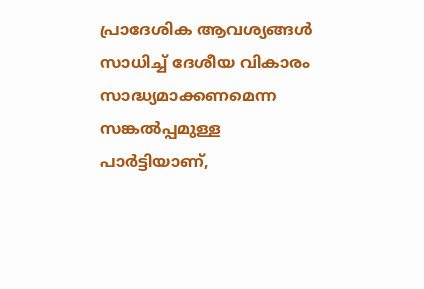പ്രാദേശിക ആവശ്യങ്ങള്‍ സാധിച്ച്‌ ദേശീയ വികാരം സാദ്ധ്യമാക്കണമെന്ന സങ്കല്‍പ്പമുള്ള പാർട്ടിയാണ്,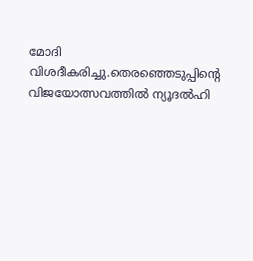മോദി വിശദീകരിച്ചു.തെരഞ്ഞെടുപ്പിന്റെ വിജയോത്സവത്തില്‍ ന്യൂദല്‍ഹി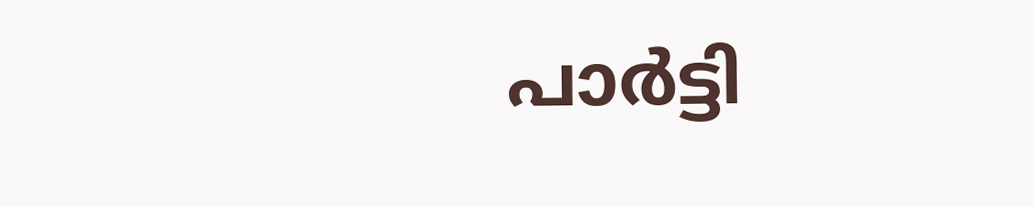പാർട്ടി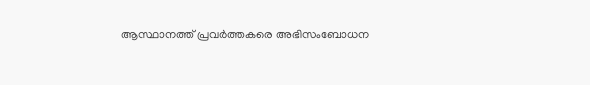ആസ്ഥാനത്ത് പ്രവർത്തകരെ അഭിസംബോധന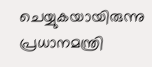ചെയ്യുകയായിരുന്നു പ്രധാനമന്ത്രി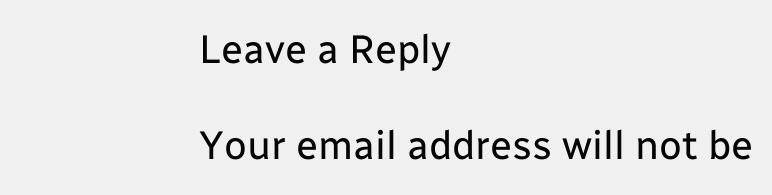Leave a Reply

Your email address will not be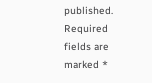published. Required fields are marked *